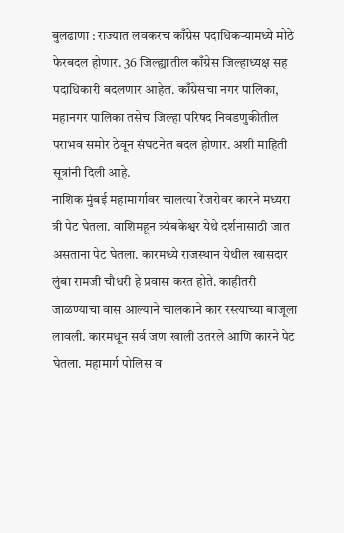बुलढाणा : राज्यात लवकरच काँग्रेस पदाधिकऱ्यामध्ये मोठे फेरबदल होणार. 36 जिल्ह्यातील काँग्रेस जिल्हाध्यक्ष सह पदाधिकारी बदलणार आहेत. काँग्रेसचा नगर पालिका, महानगर पालिका तसेच जिल्हा परिषद निवडणुकीतील पराभव समोर ठेवून संघटनेत बदल होणार. अशी माहिती सूत्रांनी दिली आहे.
नाशिक मुंबई महामार्गावर चालत्या रेंजरोवर कारने मध्यरा त्री पेट घेतला. वाशिमहून त्र्यंबकेश्वर येथे दर्शनासाठी जात असताना पेट घेतला. कारमध्ये राजस्थान येथील खासदार लुंबा रामजी चौधरी हे प्रवास करत होते. काहीतरी जाळण्याचा वास आल्याने चालकाने कार रस्त्याच्या बाजूला लावली. कारमधून सर्व जण खाली उतरले आणि कारने पेट घेतला. महामार्ग पोलिस व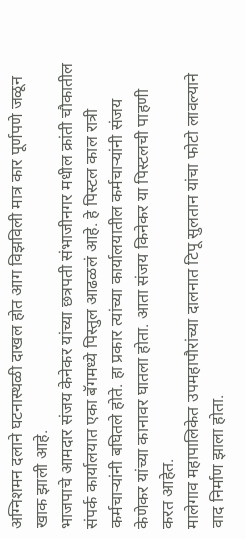अग्निशमन दलाने घटनास्थळी दाखल होत आग विझविली मात्र कार पूर्णपणे जळून खाक झाली आहे.
भाजपाचे आमदार संजय केनेकर यांच्या छत्रपती संभाजीनगर मधील क्रांती चौकातील संपर्क कार्यालयात एका बॅगमध्ये पिस्तुल आढळलं आहे. हे पिस्टल काल रात्री कर्मचाऱ्यांनी बघितले होते. हा प्रकार त्यांच्या कार्यालयातील कर्मचाऱ्यांनी संजय केणेकर यांच्या कानावर घातला होता. आता संजय किनेकर या पिस्टलची पाहणी करत आहेत.
मालेगाव महापालिकेत उपमहापौरांच्या दालनात टिपू सुलतान यांचा फोटो लावल्याने वाद निर्माण झाला होता.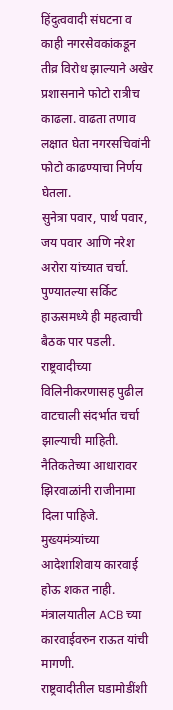हिंदुत्ववादी संघटना व काही नगरसेवकांकडून तीव्र विरोध झाल्याने अखेर प्रशासनाने फोटो रात्रीच काढला. वाढता तणाव लक्षात घेता नगरसचिवांनी फोटो काढण्याचा निर्णय घेतला.
सुनेत्रा पवार, पार्थ पवार, जय पवार आणि नरेश अरोरा यांच्यात चर्चा. पुण्यातल्या सर्किट हाऊसमध्ये ही महत्वाची बैठक पार पडली. राष्ट्रवादीच्या विलिनीकरणासह पुढील वाटचाली संदर्भात चर्चा झाल्याची माहिती.
नैतिकतेच्या आधारावर झिरवाळांनी राजीनामा दिला पाहिजे. मुख्यमंत्र्यांच्या आदेशाशिवाय कारवाई होऊ शकत नाही. मंत्रालयातील ACB च्या कारवाईवरुन राऊत यांची मागणी.
राष्ट्रवादीतील घडामोडींशी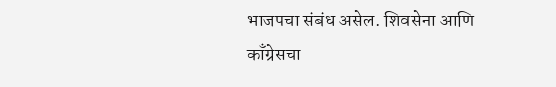भाजपचा संबंध असेल. शिवसेना आणि काँग्रेसचा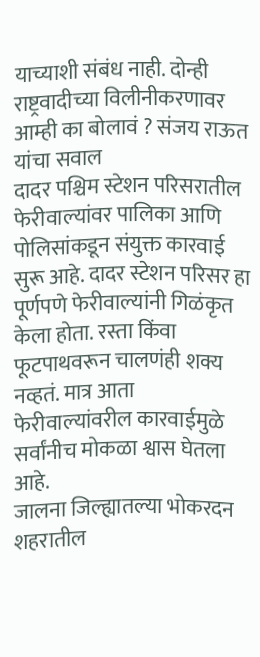याच्याशी संबंध नाही. दोन्ही राष्ट्रवादीच्या विलीनीकरणावर आम्ही का बोलावं ? संजय राऊत यांचा सवाल
दादर पश्चिम स्टेशन परिसरातील फेरीवाल्यांवर पालिका आणि पोलिसांकडून संयुक्त कारवाई सुरू आहे. दादर स्टेशन परिसर हा पूर्णपणे फेरीवाल्यांनी गिळंकृत केला होता. रस्ता किंवा फूटपाथवरून चालणंही शक्य नव्हतं. मात्र आता फेरीवाल्यांवरील कारवाईमुळे सर्वांनीच मोकळा श्वास घेतला आहे.
जालना जिल्ह्यातल्या भोकरदन शहरातील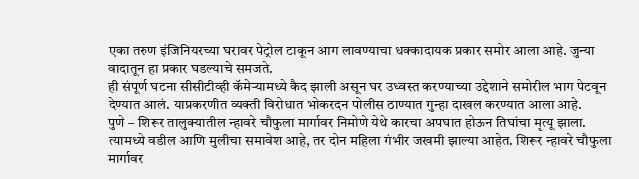एका तरुण इंजिनियरच्या घरावर पेट्रोल टाकून आग लावण्याचा धक्कादायक प्रकार समोर आला आहे. जुन्या वादातून हा प्रकार घडल्याचे समजते.
ही संपूर्ण घटना सीसीटीव्ही कॅमेऱ्यामध्ये कैद झाली असून घर उध्वस्त करण्याच्या उद्देशाने समोरील भाग पेटवून देण्यात आलं. याप्रकरणीत व्यक्ती विरोधात भोकरदन पोलीस ठाण्यात गुन्हा दाखल करण्यात आला आहे.
पुणे – शिरूर तालुक्यातील न्हावरे चौफुला मार्गावर निमोणे येथे कारचा अपघात होऊन तिघांचा मृत्यू झाला. त्यामध्ये वडील आणि मुलीचा समावेश आहे, तर दोन महिला गंभीर जखमी झाल्या आहेत. शिरूर न्हावरे चौफुला मार्गावर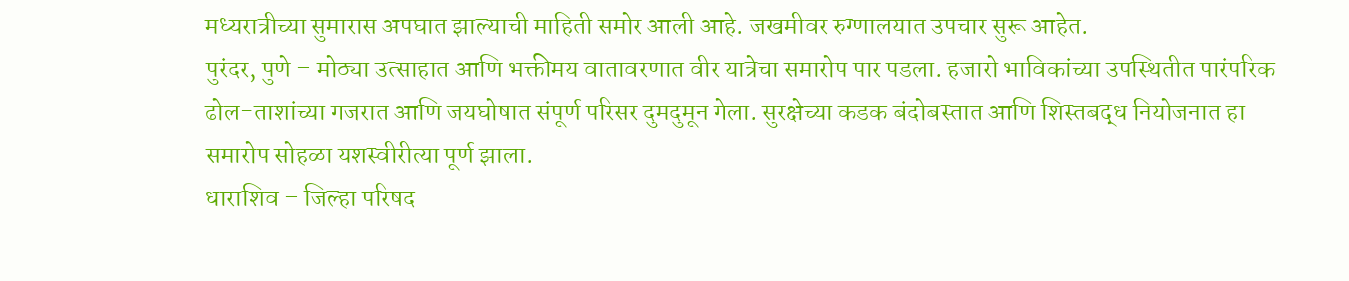मध्यरात्रीच्या सुमारास अपघात झाल्याची माहिती समोर आली आहे. जखमीवर रुग्णालयात उपचार सुरू आहेत.
पुरंदर, पुणे – मोठ्या उत्साहात आणि भक्तीमय वातावरणात वीर यात्रेचा समारोप पार पडला. हजारो भाविकांच्या उपस्थितीत पारंपरिक ढोल-ताशांच्या गजरात आणि जयघोषात संपूर्ण परिसर दुमदुमून गेला. सुरक्षेच्या कडक बंदोबस्तात आणि शिस्तबद्ध नियोजनात हा समारोप सोहळा यशस्वीरीत्या पूर्ण झाला.
धाराशिव – जिल्हा परिषद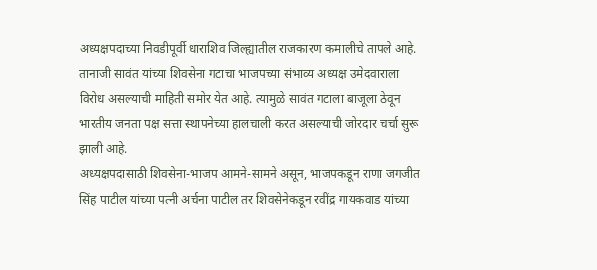अध्यक्षपदाच्या निवडीपूर्वी धाराशिव जिल्ह्यातील राजकारण कमालीचे तापले आहे. तानाजी सावंत यांच्या शिवसेना गटाचा भाजपच्या संभाव्य अध्यक्ष उमेदवाराला विरोध असल्याची माहिती समोर येत आहे. त्यामुळे सावंत गटाला बाजूला ठेवून भारतीय जनता पक्ष सत्ता स्थापनेच्या हालचाली करत असल्याची जोरदार चर्चा सुरू झाली आहे.
अध्यक्षपदासाठी शिवसेना-भाजप आमने-सामने असून, भाजपकडून राणा जगजीत सिंह पाटील यांच्या पत्नी अर्चना पाटील तर शिवसेनेकडून रवींद्र गायकवाड यांच्या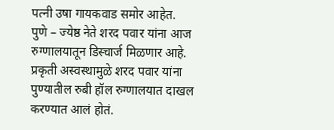पत्नी उषा गायकवाड समोर आहेत.
पुणे – ज्येष्ठ नेते शरद पवार यांना आज रुग्णालयातून डिस्चार्ज मिळणार आहे. प्रकृती अस्वस्थामुळे शरद पवार यांना पुण्यातील रुबी हॉल रुग्णालयात दाखल करण्यात आलं होतं.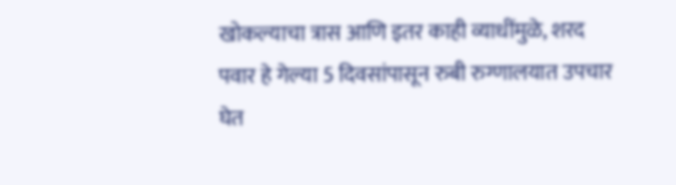खोकल्याचा त्रास आणि इतर काही व्याधींमुळे, शरद पवार हे गेल्या 5 दिवसांपासून रुबी रुग्णालयात उपचार घेत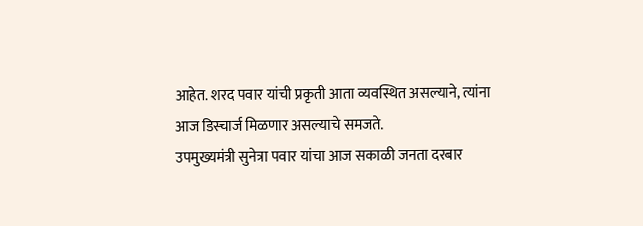आहेत. शरद पवार यांची प्रकृती आता व्यवस्थित असल्याने, त्यांना आज डिस्चार्ज मिळणार असल्याचे समजते.
उपमुख्यमंत्री सुनेत्रा पवार यांचा आज सकाळी जनता दरबार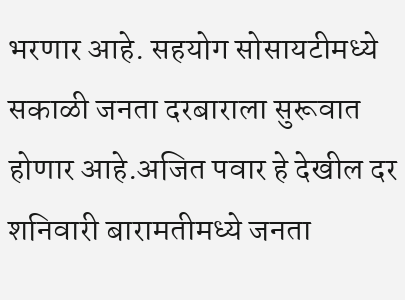भरणार आहे. सहयोग सोसायटीमध्ये सकाळी जनता दरबाराला सुरूवात होणार आहे.अजित पवार हे देखील दर शनिवारी बारामतीमध्ये जनता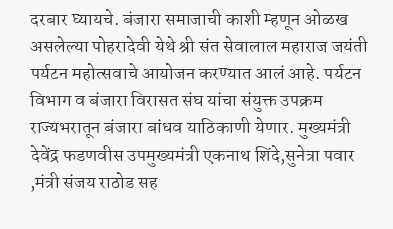दरबार घ्यायचे. बंजारा समाजाची काशी म्हणून ओळख असलेल्या पोहरादेवी येथे श्री संत सेवालाल महाराज जयंती पर्यटन महोत्सवाचे आयोजन करण्यात आलं आहे. पर्यटन विभाग व बंजारा विरासत संघ यांचा संयुक्त उपक्रम राज्यभरातून बंजारा बांधव याठिकाणी येणार. मुख्यमंत्री देवेंद्र फडणवीस उपमुख्यमंत्री एकनाथ शिंदे,सुनेत्रा पवार ,मंत्री संजय राठोड सह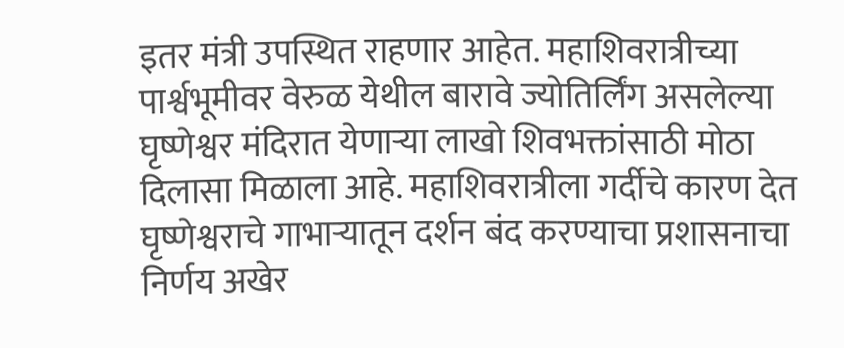इतर मंत्री उपस्थित राहणार आहेत. महाशिवरात्रीच्या पार्श्वभूमीवर वेरुळ येथील बारावे ज्योतिर्लिंग असलेल्या घृष्णेश्वर मंदिरात येणाऱ्या लाखो शिवभक्तांसाठी मोठा दिलासा मिळाला आहे. महाशिवरात्रीला गर्दीचे कारण देत घृष्णेश्वराचे गाभाऱ्यातून दर्शन बंद करण्याचा प्रशासनाचा निर्णय अखेर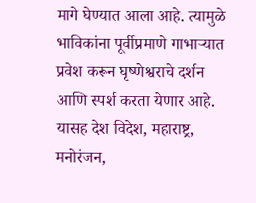मागे घेण्यात आला आहे. त्यामुळे भाविकांना पूर्वीप्रमाणे गाभाऱ्यात प्रवेश करून घृष्णेश्वराचे दर्शन आणि स्पर्श करता येणार आहे. यासह देश विदेश, महाराष्ट्र, मनोरंजन,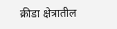क्रीडा क्षेत्रातील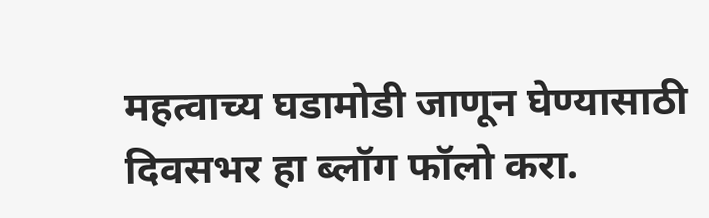महत्वाच्य घडामोडी जाणून घेण्यासाठी दिवसभर हा ब्लॉग फॉलो करा.